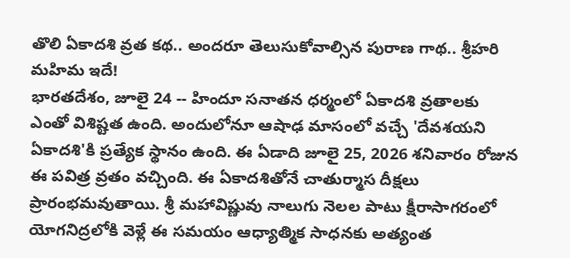తొలి ఏకాదశి వ్రత కథ.. అందరూ తెలుసుకోవాల్సిన పురాణ గాథ.. శ్రీహరి మహిమ ఇదే!
భారతదేశం, జూలై 24 -- హిందూ సనాతన ధర్మంలో ఏకాదశి వ్రతాలకు ఎంతో విశిష్టత ఉంది. అందులోనూ ఆషాఢ మాసంలో వచ్చే 'దేవశయని ఏకాదశి'కి ప్రత్యేక స్థానం ఉంది. ఈ ఏడాది జూలై 25, 2026 శనివారం రోజున ఈ పవిత్ర వ్రతం వచ్చింది. ఈ ఏకాదశితోనే చాతుర్మాస దీక్షలు ప్రారంభమవుతాయి. శ్రీ మహావిష్ణువు నాలుగు నెలల పాటు క్షీరాసాగరంలో యోగనిద్రలోకి వెళ్లే ఈ సమయం ఆధ్యాత్మిక సాధనకు అత్యంత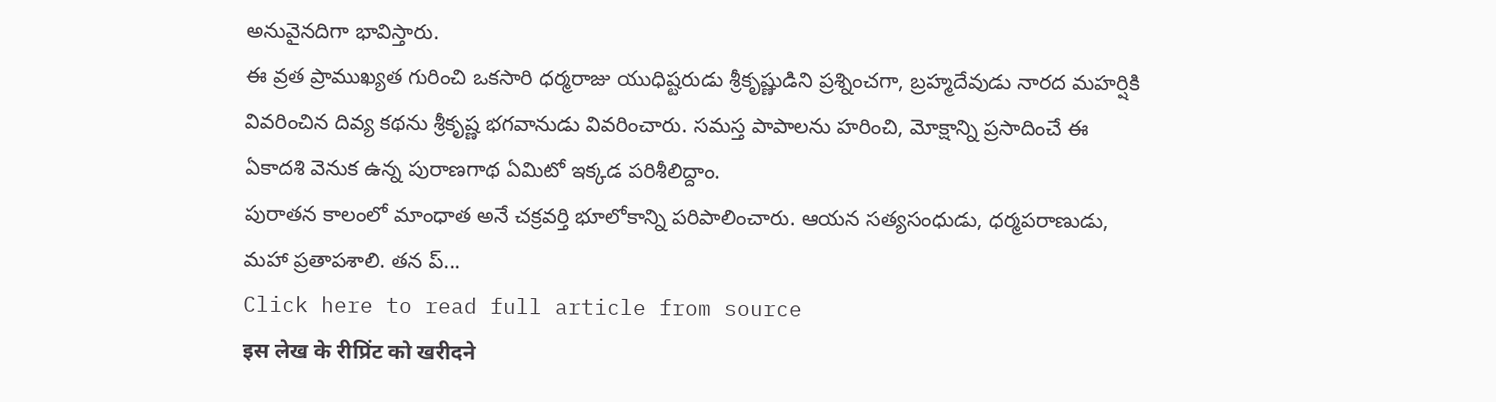అనువైనదిగా భావిస్తారు.
ఈ వ్రత ప్రాముఖ్యత గురించి ఒకసారి ధర్మరాజు యుధిష్టరుడు శ్రీకృష్ణుడిని ప్రశ్నించగా, బ్రహ్మదేవుడు నారద మహర్షికి వివరించిన దివ్య కథను శ్రీకృష్ణ భగవానుడు వివరించారు. సమస్త పాపాలను హరించి, మోక్షాన్ని ప్రసాదించే ఈ ఏకాదశి వెనుక ఉన్న పురాణగాథ ఏమిటో ఇక్కడ పరిశీలిద్దాం.
పురాతన కాలంలో మాంధాత అనే చక్రవర్తి భూలోకాన్ని పరిపాలించారు. ఆయన సత్యసంధుడు, ధర్మపరాణుడు, మహా ప్రతాపశాలి. తన ప్...
Click here to read full article from source
इस लेख के रीप्रिंट को खरीदने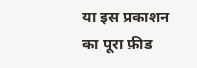या इस प्रकाशन का पूरा फ़ीड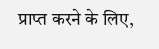प्राप्त करने के लिए,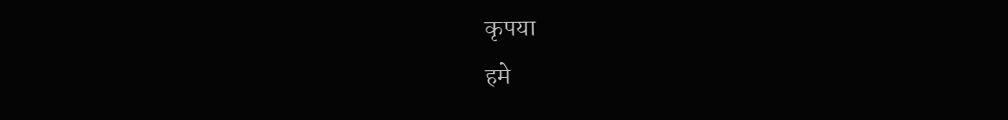कृपया
हमे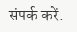संपर्क करें.